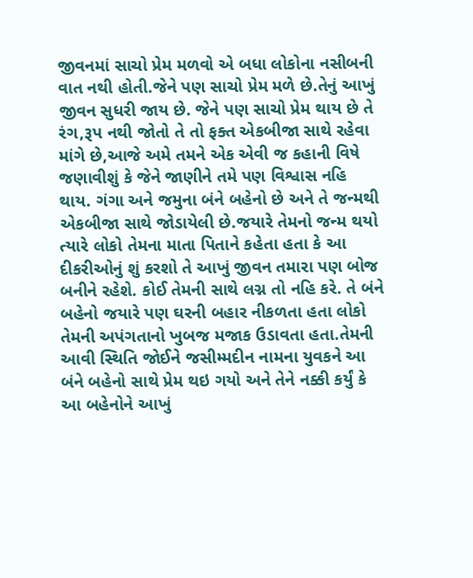જીવનમાં સાચો પ્રેમ મળવો એ બધા લોકોના નસીબની વાત નથી હોતી.જેને પણ સાચો પ્રેમ મળે છે.તેનું આખું જીવન સુધરી જાય છે. જેને પણ સાચો પ્રેમ થાય છે તે રંગ,રૂપ નથી જોતો તે તો ફક્ત એકબીજા સાથે રહેવા માંગે છે,આજે અમે તમને એક એવી જ કહાની વિષે જણાવીશું કે જેને જાણીને તમે પણ વિશ્વાસ નહિ થાય. ગંગા અને જમુના બંને બહેનો છે અને તે જન્મથી એકબીજા સાથે જોડાયેલી છે.જયારે તેમનો જન્મ થયો ત્યારે લોકો તેમના માતા પિતાને કહેતા હતા કે આ દીકરીઓનું શું કરશો તે આખું જીવન તમારા પણ બોજ બનીને રહેશે. કોઈ તેમની સાથે લગ્ન તો નહિ કરે. તે બંને બહેનો જયારે પણ ઘરની બહાર નીકળતા હતા લોકો તેમની અપંગતાનો ખુબજ મજાક ઉડાવતા હતા.તેમની આવી સ્થિતિ જોઈને જસીમ્મદીન નામના યુવકને આ બંને બહેનો સાથે પ્રેમ થઇ ગયો અને તેને નક્કી કર્યું કે આ બહેનોને આખું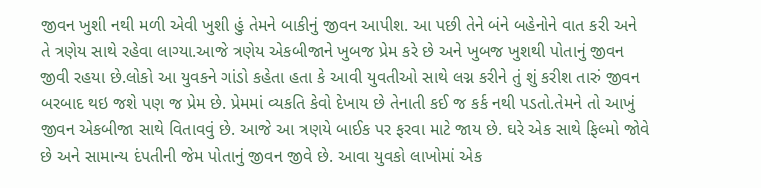જીવન ખુશી નથી મળી એવી ખુશી હું તેમને બાકીનું જીવન આપીશ. આ પછી તેને બંને બહેનોને વાત કરી અને તે ત્રણેય સાથે રહેવા લાગ્યા.આજે ત્રણેય એકબીજાને ખુબજ પ્રેમ કરે છે અને ખુબજ ખુશથી પોતાનું જીવન જીવી રહયા છે.લોકો આ યુવકને ગાંડો કહેતા હતા કે આવી યુવતીઓ સાથે લગ્ન કરીને તું શું કરીશ તારું જીવન બરબાદ થઇ જશે પણ જ પ્રેમ છે. પ્રેમમાં વ્યકતિ કેવો દેખાય છે તેનાતી કઈ જ કર્ક નથી પડતો.તેમને તો આખું જીવન એકબીજા સાથે વિતાવવું છે. આજે આ ત્રણયે બાઈક પર ફરવા માટે જાય છે. ઘરે એક સાથે ફિલ્મો જોવે છે અને સામાન્ય દંપતીની જેમ પોતાનું જીવન જીવે છે. આવા યુવકો લાખોમાં એક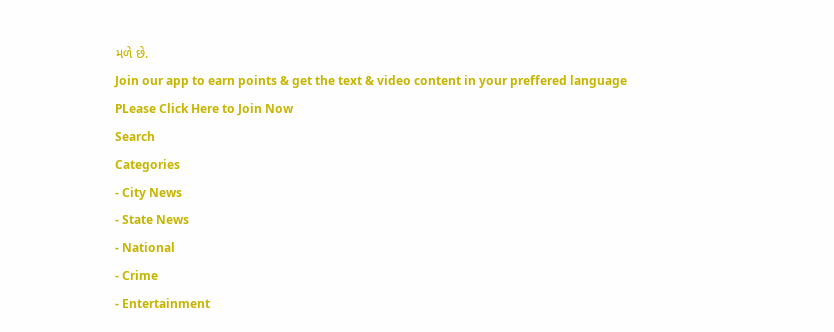મળે છે.
Join our app to earn points & get the text & video content in your preffered language
PLease Click Here to Join Now
Search
Categories
- City News
- State News
- National
- Crime
- Entertainment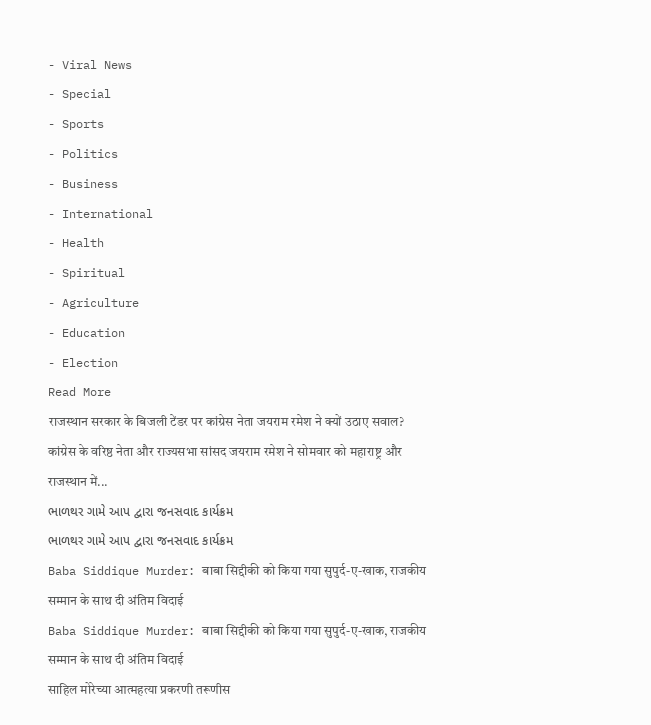- Viral News
- Special
- Sports
- Politics
- Business
- International
- Health
- Spiritual
- Agriculture
- Education
- Election
Read More
राजस्थान सरकार के बिजली टेंडर पर कांग्रेस नेता जयराम रमेश ने क्यों उठाए सवाल?
कांग्रेस के वरिष्ठ नेता और राज्यसभा सांसद जयराम रमेश ने सोमवार को महाराष्ट्र और राजस्थान में...
ભાળથર ગામે આપ દ્વારા જનસવાદ કાર્યક્રમ
ભાળથર ગામે આપ દ્વારા જનસવાદ કાર્યક્રમ
Baba Siddique Murder: बाबा सिद्दीकी को किया गया सुपुर्द-ए-खाक, राजकीय सम्मान के साथ दी अंतिम विदाई
Baba Siddique Murder: बाबा सिद्दीकी को किया गया सुपुर्द-ए-खाक, राजकीय सम्मान के साथ दी अंतिम विदाई
साहिल मोरेच्या आत्महत्या प्रकरणी तरूणीस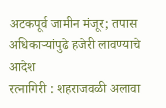अटकपूर्व जामीन मंजूर; तपास अधिकाऱ्यांपुढे हजेरी लावण्याचे आदेश
रत्नागिरी : शहराजवळी अलावा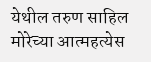येथील तरुण साहिल मोरेच्या आत्महत्येस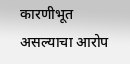कारणीभूत असल्याचा आरोप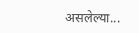असलेल्या...